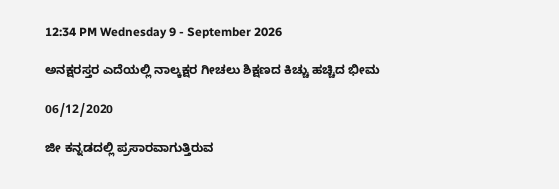12:34 PM Wednesday 9 - September 2026

ಅನಕ್ಷರಸ್ತರ ಎದೆಯಲ್ಲಿ ನಾಲ್ಕಕ್ಷರ ಗೀಚಲು ಶಿಕ್ಷಣದ ಕಿಚ್ಚು ಹಚ್ಚಿದ ಭೀಮ

06/12/2020

ಜೀ ಕನ್ನಡದಲ್ಲಿ ಪ್ರಸಾರವಾಗುತ್ತಿರುವ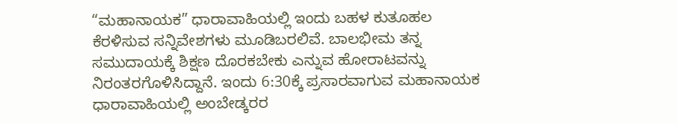“ಮಹಾನಾಯಕ” ಧಾರಾವಾಹಿಯಲ್ಲಿ ಇಂದು ಬಹಳ ಕುತೂಹಲ ಕೆರಳಿಸುವ ಸನ್ನಿವೇಶಗಳು ಮೂಡಿಬರಲಿವೆ. ಬಾಲಭೀಮ ತನ್ನ ಸಮುದಾಯಕ್ಕೆ ಶಿಕ್ಷಣ ದೊರಕಬೇಕು ಎನ್ನುವ ಹೋರಾಟವನ್ನು ನಿರಂತರಗೊಳಿಸಿದ್ದಾನೆ. ಇಂದು 6:30ಕ್ಕೆ ಪ್ರಸಾರವಾಗುವ ಮಹಾನಾಯಕ ಧಾರಾವಾಹಿಯಲ್ಲಿ ಅಂಬೇಡ್ಕರರ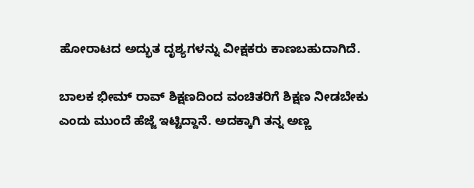ಹೋರಾಟದ ಅದ್ಭುತ ದೃಶ್ಯಗಳನ್ನು ವೀಕ್ಷಕರು ಕಾಣಬಹುದಾಗಿದೆ.

ಬಾಲಕ ಭೀಮ್ ರಾವ್ ಶಿಕ್ಷಣದಿಂದ ವಂಚಿತರಿಗೆ ಶಿಕ್ಷಣ ನೀಡಬೇಕು ಎಂದು ಮುಂದೆ ಹೆಜ್ಜೆ ಇಟ್ಟಿದ್ದಾನೆ. ಅದಕ್ಕಾಗಿ ತನ್ನ ಅಣ್ಣ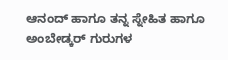ಆನಂದ್ ಹಾಗೂ ತನ್ನ ಸ್ನೇಹಿತ ಹಾಗೂ ಅಂಬೇಡ್ಕರ್ ಗುರುಗಳ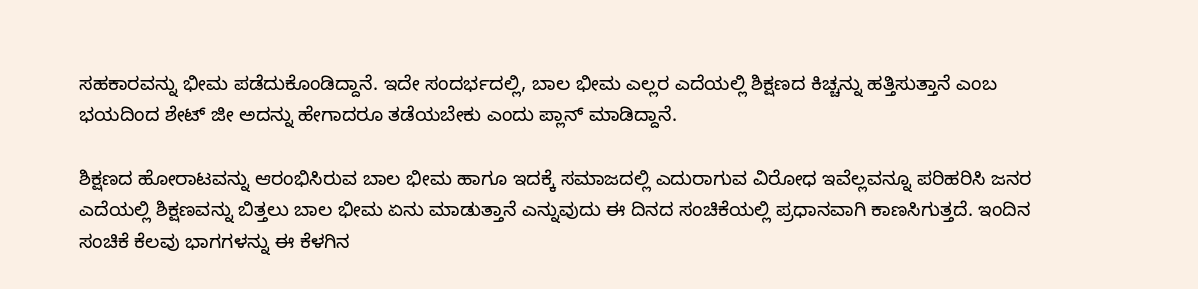ಸಹಕಾರವನ್ನು ಭೀಮ ಪಡೆದುಕೊಂಡಿದ್ದಾನೆ. ಇದೇ ಸಂದರ್ಭದಲ್ಲಿ, ಬಾಲ ಭೀಮ ಎಲ್ಲರ ಎದೆಯಲ್ಲಿ ಶಿಕ್ಷಣದ ಕಿಚ್ಚನ್ನು ಹತ್ತಿಸುತ್ತಾನೆ ಎಂಬ ಭಯದಿಂದ ಶೇಟ್ ಜೀ ಅದನ್ನು ಹೇಗಾದರೂ ತಡೆಯಬೇಕು ಎಂದು ಪ್ಲಾನ್ ಮಾಡಿದ್ದಾನೆ.

ಶಿಕ್ಷಣದ ಹೋರಾಟವನ್ನು ಆರಂಭಿಸಿರುವ ಬಾಲ ಭೀಮ ಹಾಗೂ ಇದಕ್ಕೆ ಸಮಾಜದಲ್ಲಿ ಎದುರಾಗುವ ವಿರೋಧ ಇವೆಲ್ಲವನ್ನೂ ಪರಿಹರಿಸಿ ಜನರ ಎದೆಯಲ್ಲಿ ಶಿಕ್ಷಣವನ್ನು ಬಿತ್ತಲು ಬಾಲ ಭೀಮ ಏನು ಮಾಡುತ್ತಾನೆ ಎನ್ನುವುದು ಈ ದಿನದ ಸಂಚಿಕೆಯಲ್ಲಿ ಪ್ರಧಾನವಾಗಿ ಕಾಣಸಿಗುತ್ತದೆ. ಇಂದಿನ ಸಂಚಿಕೆ ಕೆಲವು ಭಾಗಗಳನ್ನು ಈ ಕೆಳಗಿನ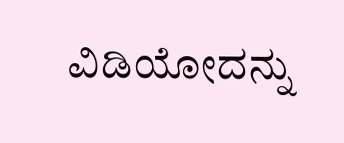ವಿಡಿಯೋದನ್ನು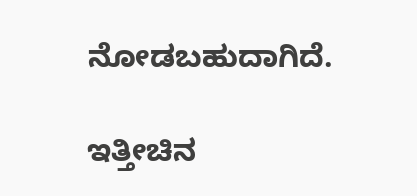ನೋಡಬಹುದಾಗಿದೆ.

ಇತ್ತೀಚಿನ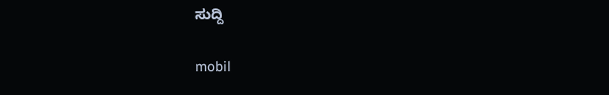ಸುದ್ದಿ

mobil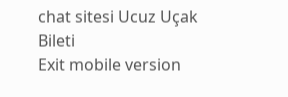chat sitesi Ucuz Uçak Bileti
Exit mobile version